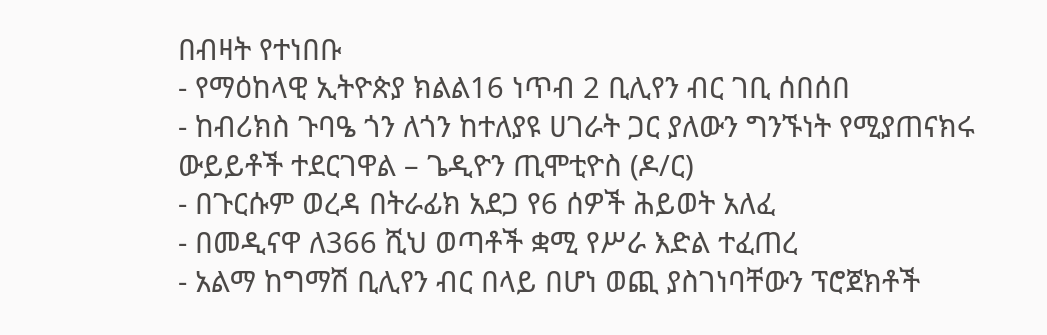በብዛት የተነበቡ
- የማዕከላዊ ኢትዮጵያ ክልል16 ነጥብ 2 ቢሊየን ብር ገቢ ሰበሰበ
- ከብሪክስ ጉባዔ ጎን ለጎን ከተለያዩ ሀገራት ጋር ያለውን ግንኙነት የሚያጠናክሩ ውይይቶች ተደርገዋል – ጌዲዮን ጢሞቲዮስ (ዶ/ር)
- በጉርሱም ወረዳ በትራፊክ አደጋ የ6 ሰዎች ሕይወት አለፈ
- በመዲናዋ ለ366 ሺህ ወጣቶች ቋሚ የሥራ እድል ተፈጠረ
- አልማ ከግማሽ ቢሊየን ብር በላይ በሆነ ወጪ ያስገነባቸውን ፕሮጀክቶች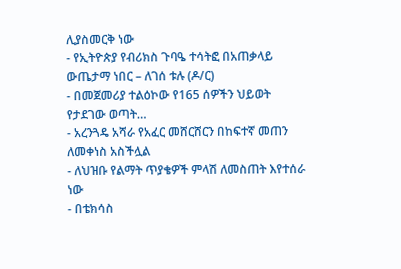ሊያስመርቅ ነው
- የኢትዮጵያ የብሪክስ ጉባዔ ተሳትፎ በአጠቃላይ ውጤታማ ነበር – ለገሰ ቱሉ (ዶ/ር)
- በመጀመሪያ ተልዕኮው የ165 ሰዎችን ህይወት የታደገው ወጣት…
- አረንጓዴ አሻራ የአፈር መሸርሸርን በከፍተኛ መጠን ለመቀነስ አስችሏል
- ለህዝቡ የልማት ጥያቄዎች ምላሽ ለመስጠት እየተሰራ ነው
- በቴክሳስ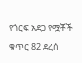የጎርፍ አደጋ የሟቾች ቁጥር 82 ደረሰ